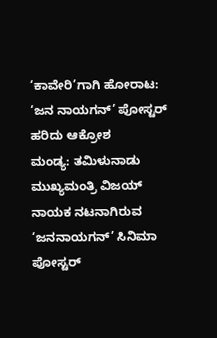‘ಕಾವೇರಿ’ಗಾಗಿ ಹೋರಾಟ: ‘ಜನ ನಾಯಗನ್’ ಪೋಸ್ಟರ್ ಹರಿದು ಆಕ್ರೋಶ
ಮಂಡ್ಯ: ತಮಿಳುನಾಡು ಮುಖ್ಯಮಂತ್ರಿ ವಿಜಯ್ ನಾಯಕ ನಟನಾಗಿರುವ ‘ಜನನಾಯಗನ್’ ಸಿನಿಮಾ ಪೋಸ್ಟರ್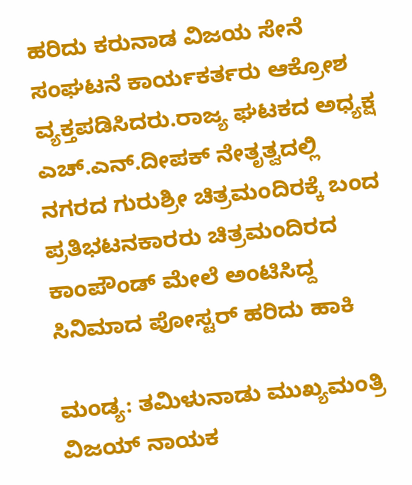ಹರಿದು ಕರುನಾಡ ವಿಜಯ ಸೇನೆ ಸಂಘಟನೆ ಕಾರ್ಯಕರ್ತರು ಆಕ್ರೋಶ ವ್ಯಕ್ತಪಡಿಸಿದರು.ರಾಜ್ಯ ಘಟಕದ ಅಧ್ಯಕ್ಷ ಎಚ್.ಎನ್.ದೀಪಕ್ ನೇತೃತ್ವದಲ್ಲಿ ನಗರದ ಗುರುಶ್ರೀ ಚಿತ್ರಮಂದಿರಕ್ಕೆ ಬಂದ ಪ್ರತಿಭಟನಕಾರರು ಚಿತ್ರಮಂದಿರದ ಕಾಂಪೌಂಡ್ ಮೇಲೆ ಅಂಟಿಸಿದ್ದ ಸಿನಿಮಾದ ಪೋಸ್ಟರ್ ಹರಿದು ಹಾಕಿ

ಮಂಡ್ಯ: ತಮಿಳುನಾಡು ಮುಖ್ಯಮಂತ್ರಿ ವಿಜಯ್ ನಾಯಕ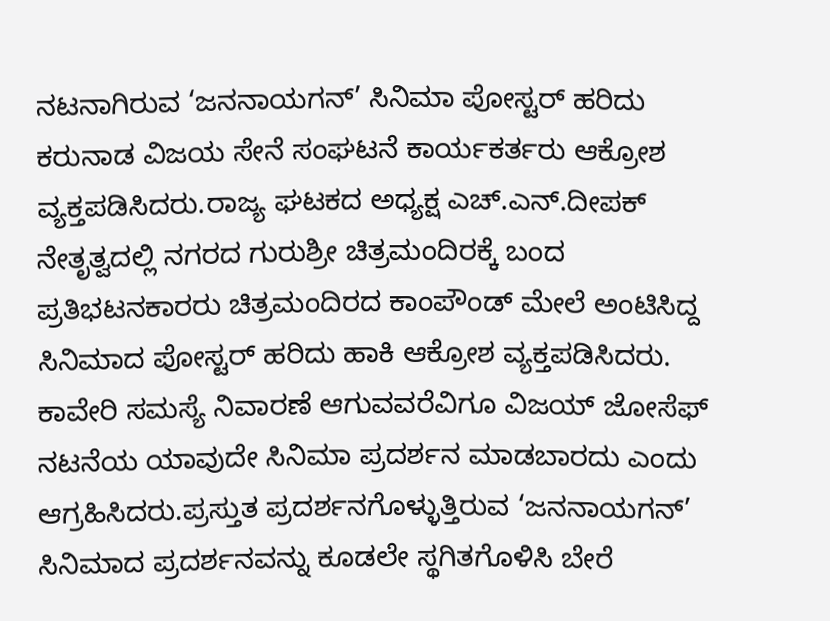ನಟನಾಗಿರುವ ‘ಜನನಾಯಗನ್’ ಸಿನಿಮಾ ಪೋಸ್ಟರ್ ಹರಿದು ಕರುನಾಡ ವಿಜಯ ಸೇನೆ ಸಂಘಟನೆ ಕಾರ್ಯಕರ್ತರು ಆಕ್ರೋಶ ವ್ಯಕ್ತಪಡಿಸಿದರು.ರಾಜ್ಯ ಘಟಕದ ಅಧ್ಯಕ್ಷ ಎಚ್.ಎನ್.ದೀಪಕ್ ನೇತೃತ್ವದಲ್ಲಿ ನಗರದ ಗುರುಶ್ರೀ ಚಿತ್ರಮಂದಿರಕ್ಕೆ ಬಂದ ಪ್ರತಿಭಟನಕಾರರು ಚಿತ್ರಮಂದಿರದ ಕಾಂಪೌಂಡ್ ಮೇಲೆ ಅಂಟಿಸಿದ್ದ ಸಿನಿಮಾದ ಪೋಸ್ಟರ್ ಹರಿದು ಹಾಕಿ ಆಕ್ರೋಶ ವ್ಯಕ್ತಪಡಿಸಿದರು. ಕಾವೇರಿ ಸಮಸ್ಯೆ ನಿವಾರಣೆ ಆಗುವವರೆವಿಗೂ ವಿಜಯ್ ಜೋಸೆಫ್ ನಟನೆಯ ಯಾವುದೇ ಸಿನಿಮಾ ಪ್ರದರ್ಶನ ಮಾಡಬಾರದು ಎಂದು ಆಗ್ರಹಿಸಿದರು.ಪ್ರಸ್ತುತ ಪ್ರದರ್ಶನಗೊಳ್ಳುತ್ತಿರುವ ‘ಜನನಾಯಗನ್’ ಸಿನಿಮಾದ ಪ್ರದರ್ಶನವನ್ನು ಕೂಡಲೇ ಸ್ಥಗಿತಗೊಳಿಸಿ ಬೇರೆ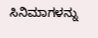ಸಿನಿಮಾಗಳನ್ನು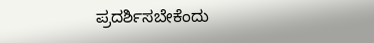ಪ್ರದರ್ಶಿಸಬೇಕೆಂದು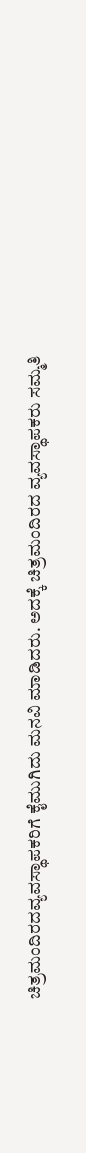ಚಿತ್ರಮಂದಿರದವ್ಯವಸ್ಥಾಪಕರಿಗೆ ಕೈಮುಗಿದು ಮನವಿ ಮಾಡಿದರು. ಅದಕ್ಕೆ ಚಿತ್ರಮಂದಿರದ ವ್ಯವಸ್ಥಾಪಕರು ಸಮ್ಮತಿ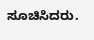ಸೂಚಿಸಿದರು.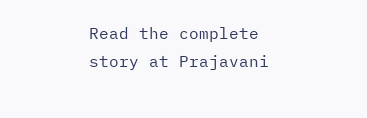Read the complete story at Prajavani